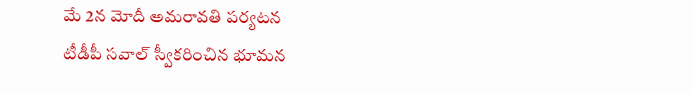మే 2న మోదీ అమరావతి పర్యటన
టీడీపీ సవాల్ స్వీకరించిన భూమన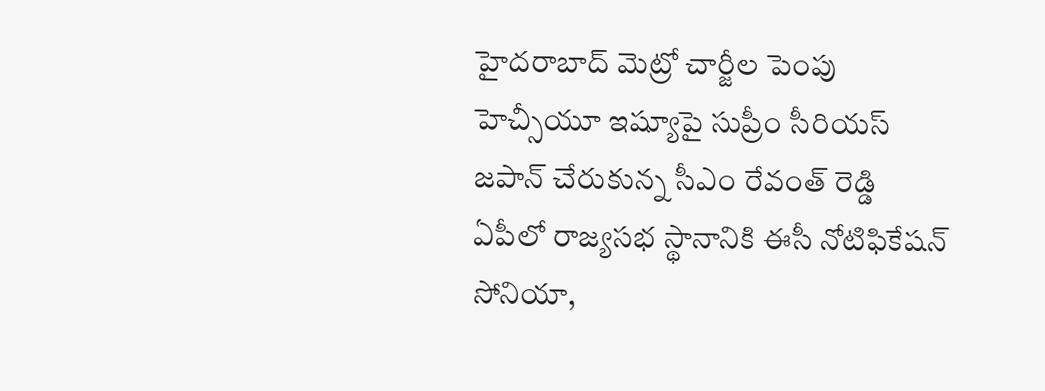హైదరాబాద్ మెట్రో చార్జీల పెంపు
హెచ్సీయూ ఇష్యూపై సుప్రీం సీరియస్
జపాన్ చేరుకున్న సీఎం రేవంత్ రెడ్డి
ఏపీలో రాజ్యసభ స్థానానికి ఈసీ నోటిఫికేషన్
సోనియా,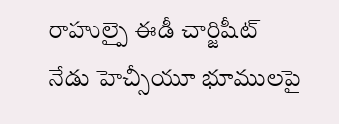రాహుల్పై ఈడీ చార్జిషీట్
నేడు హెచ్సీయూ భూములపై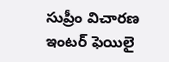సుప్రీం విచారణ
ఇంటర్ ఫెయిలై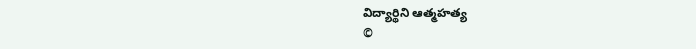విద్యార్థిని ఆత్మహత్య
©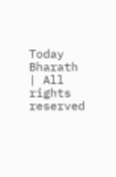Today Bharath | All rights reserved